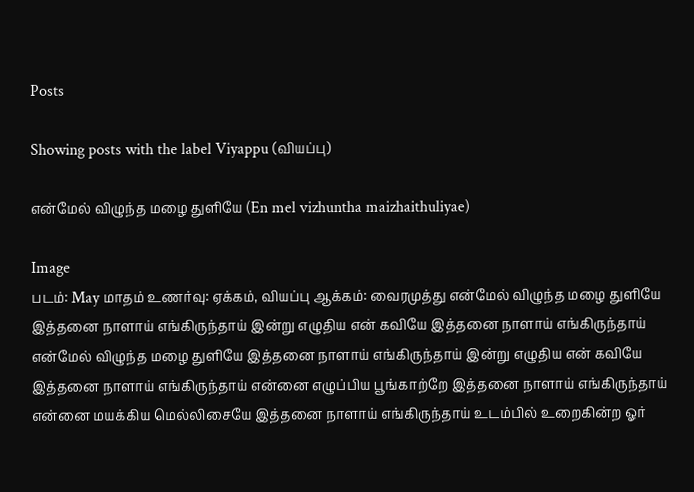Posts

Showing posts with the label Viyappu (வியப்பு)

என்மேல் விழுந்த மழை துளியே (En mel vizhuntha maizhaithuliyae)

Image
படம்: May மாதம் உணர்வு: ஏக்கம், வியப்பு ஆக்கம்: வைரமுத்து என்மேல் விழுந்த மழை துளியே இத்தனை நாளாய் எங்கிருந்தாய் இன்று எழுதிய என் கவியே இத்தனை நாளாய் எங்கிருந்தாய் என்மேல் விழுந்த மழை துளியே இத்தனை நாளாய் எங்கிருந்தாய் இன்று எழுதிய என் கவியே இத்தனை நாளாய் எங்கிருந்தாய் என்னை எழுப்பிய பூங்காற்றே இத்தனை நாளாய் எங்கிருந்தாய் என்னை மயக்கிய மெல்லிசையே இத்தனை நாளாய் எங்கிருந்தாய் உடம்பில் உறைகின்ற ஓர்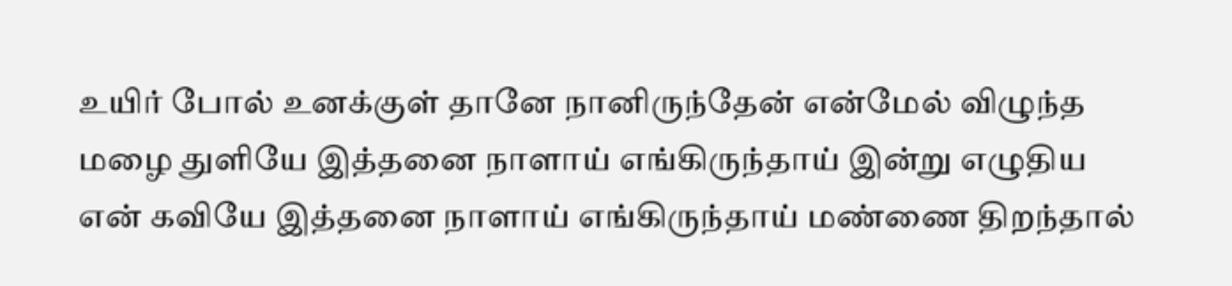உயிர் போல் உனக்குள் தானே நானிருந்தேன் என்மேல் விழுந்த மழை துளியே இத்தனை நாளாய் எங்கிருந்தாய் இன்று எழுதிய என் கவியே இத்தனை நாளாய் எங்கிருந்தாய் மண்ணை திறந்தால்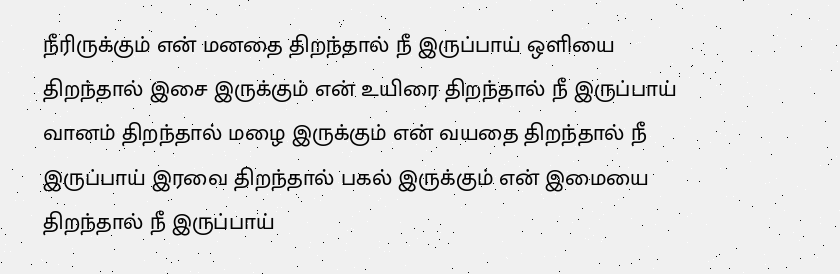நீரிருக்கும் என் மனதை திறந்தால் நீ இருப்பாய் ஒளியை திறந்தால் இசை இருக்கும் என் உயிரை திறந்தால் நீ இருப்பாய் வானம் திறந்தால் மழை இருக்கும் என் வயதை திறந்தால் நீ இருப்பாய் இரவை திறந்தால் பகல் இருக்கும் என் இமையை திறந்தால் நீ இருப்பாய்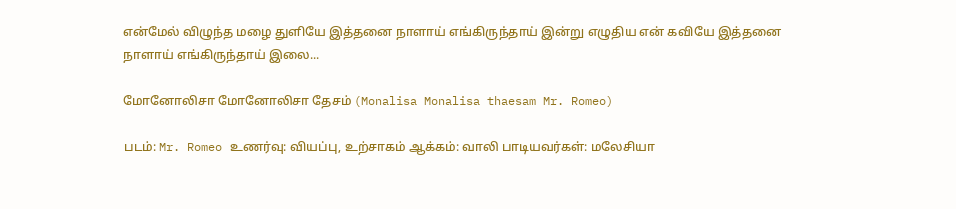என்மேல் விழுந்த மழை துளியே இத்தனை நாளாய் எங்கிருந்தாய் இன்று எழுதிய என் கவியே இத்தனை நாளாய் எங்கிருந்தாய் இலை...

மோனோலிசா மோனோலிசா தேசம் (Monalisa Monalisa thaesam Mr. Romeo)

படம்: Mr. Romeo உணர்வு: வியப்பு, உற்சாகம் ஆக்கம்: வாலி பாடியவர்கள்: மலேசியா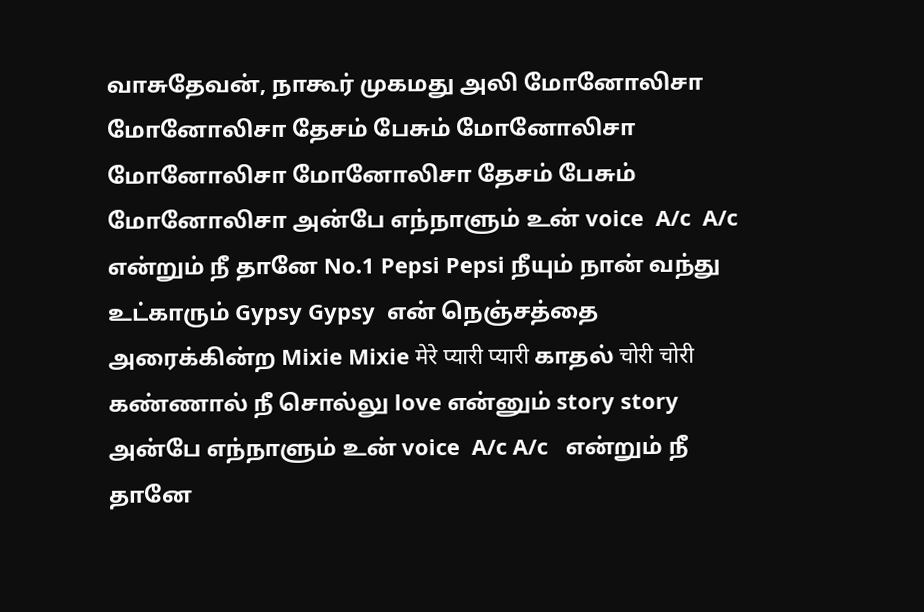வாசுதேவன், நாகூர் முகமது அலி மோனோலிசா மோனோலிசா தேசம் பேசும் மோனோலிசா மோனோலிசா மோனோலிசா தேசம் பேசும் மோனோலிசா அன்பே எந்நாளும் உன் voice  A/c  A/c  என்றும் நீ தானே No.1 Pepsi Pepsi நீயும் நான் வந்து உட்காரும் Gypsy Gypsy  என் நெஞ்சத்தை அரைக்கின்ற Mixie Mixie मेरे प्यारी प्यारी காதல் चोरी चोरी கண்ணால் நீ சொல்லு love என்னும் story story அன்பே எந்நாளும் உன் voice  A/c A/c   என்றும் நீ தானே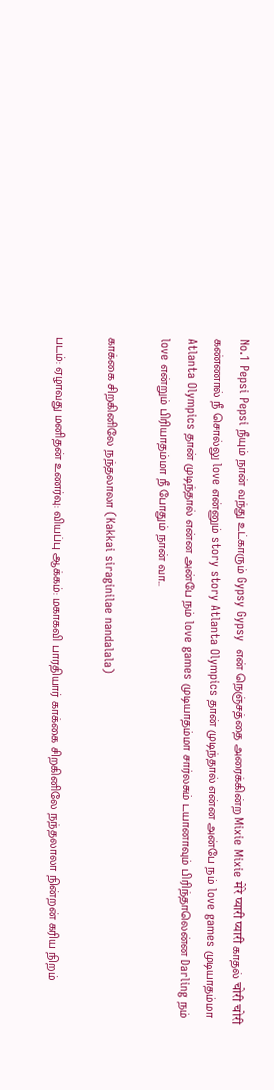No.1 Pepsi Pepsi நீயும் நான் வந்து உட்காரும் Gypsy Gypsy  என் நெஞ்சத்தை அரைக்கின்ற Mixie Mixie मेरे प्यारी प्यारी காதல் चोरी चोरी கண்ணால் நீ சொல்லு love என்னும் story story Atlanta Olympics தான் முடிந்தால் என்ன அன்பே நம் love games முடியாதம்மா Atlanta Olympics தான் முடிந்தால் என்ன அன்பே நம் love games முடியாதம்மா சார்லசும் டயானாவும் பிரிந்தாலென்ன Darling நம் love என்றும் பிரியாதம்மா நீ போதும் நான் வா...

காக்கை சிறகினிலே நந்தலாலா (Kakkai siraginilae nandalala)

படம்: ஏழாவது மனிதன் உணர்வு: வியப்பு ஆக்கம்: மகாகவி பாரதியார் காக்கை சிறகினிலே நந்தலாலா நின்றன் கரிய நிறம்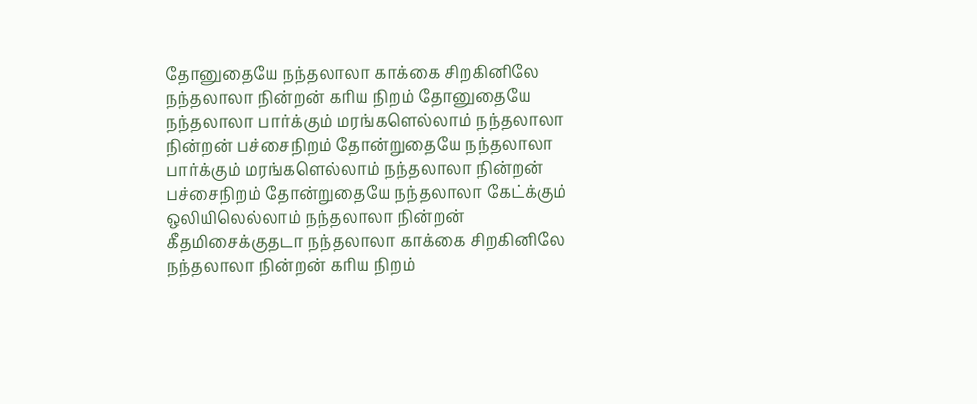தோனுதையே நந்தலாலா காக்கை சிறகினிலே நந்தலாலா நின்றன் கரிய நிறம் தோனுதையே நந்தலாலா பார்க்கும் மரங்களெல்லாம் நந்தலாலா நின்றன் பச்சைநிறம் தோன்றுதையே நந்தலாலா பார்க்கும் மரங்களெல்லாம் நந்தலாலா நின்றன் பச்சைநிறம் தோன்றுதையே நந்தலாலா கேட்க்கும் ஒலியிலெல்லாம் நந்தலாலா நின்றன் கீதமிசைக்குதடா நந்தலாலா காக்கை சிறகினிலே நந்தலாலா நின்றன் கரிய நிறம்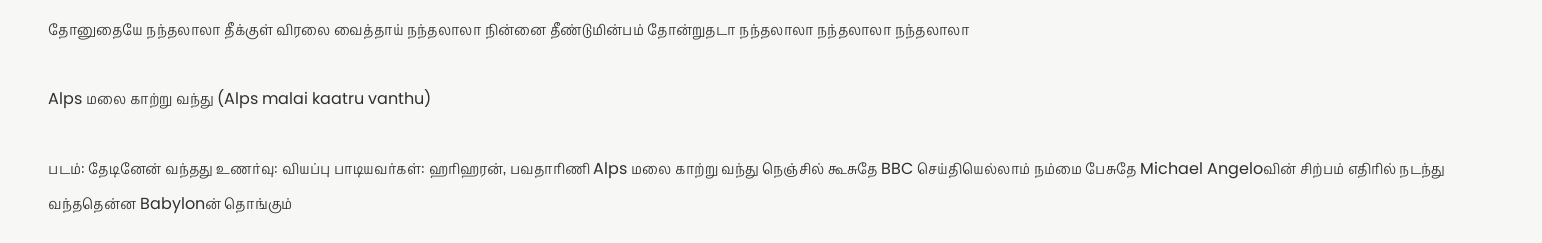தோனுதையே நந்தலாலா தீக்குள் விரலை வைத்தாய் நந்தலாலா நின்னை தீண்டுமின்பம் தோன்றுதடா நந்தலாலா நந்தலாலா நந்தலாலா

Alps மலை காற்று வந்து (Alps malai kaatru vanthu)

படம்: தேடினேன் வந்தது உணர்வு: வியப்பு பாடியவர்கள்: ஹரிஹரன், பவதாரிணி Alps மலை காற்று வந்து நெஞ்சில் கூசுதே BBC செய்தியெல்லாம் நம்மை பேசுதே Michael Angeloவின் சிற்பம் எதிரில் நடந்து வந்ததென்ன Babylonன் தொங்கும்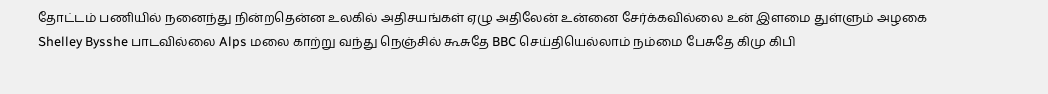தோட்டம் பணியில் நனைந்து நின்றதென்ன உலகில் அதிசயங்கள் ஏழு அதிலேன் உன்னை சேர்க்கவில்லை உன் இளமை துள்ளும் அழகை Shelley Bysshe பாடவில்லை Alps மலை காற்று வந்து நெஞ்சில் கூசுதே BBC செய்தியெல்லாம் நம்மை பேசுதே கிமு கிபி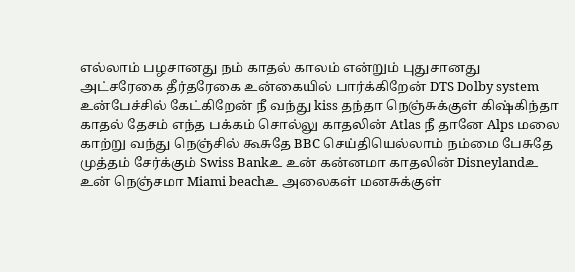எல்லாம் பழசானது நம் காதல் காலம் என்றும் புதுசானது அட்சரேகை தீர்தரேகை உன்கையில் பார்க்கிறேன் DTS Dolby system உன்பேச்சில் கேட்கிறேன் நீ வந்து kiss தந்தா நெஞ்சுக்குள் கிஷ்கிந்தா காதல் தேசம் எந்த பக்கம் சொல்லு காதலின் Atlas நீ தானே Alps மலை காற்று வந்து நெஞ்சில் கூசுதே BBC செய்தியெல்லாம் நம்மை பேசுதே முத்தம் சேர்க்கும் Swiss Bankஉ உன் கன்னமா காதலின் Disneylandஉ உன் நெஞ்சமா Miami beachஉ அலைகள் மனசுக்குள்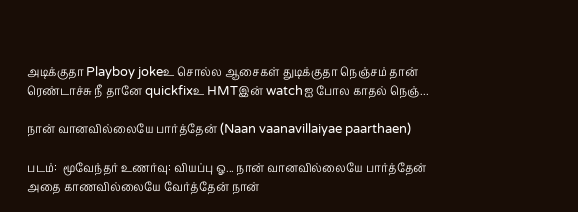அடிக்குதா Playboy jokeஉ சொல்ல ஆசைகள் துடிக்குதா நெஞ்சம் தான் ரெண்டாச்சு நீ தானே quickfixஉ HMTஇன் watchஐ போல காதல் நெஞ்...

நான் வானவில்லையே பார்த்தேன் (Naan vaanavillaiyae paarthaen)

படம்:  மூவேந்தர் உணர்வு: வியப்பு ஓ... நான் வானவில்லையே பார்த்தேன் அதை காணவில்லையே வேர்த்தேன் நான்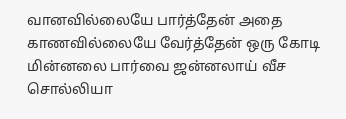வானவில்லையே பார்த்தேன் அதை காணவில்லையே வேர்த்தேன் ஒரு கோடி மின்னலை பார்வை ஜன்னலாய் வீச சொல்லியா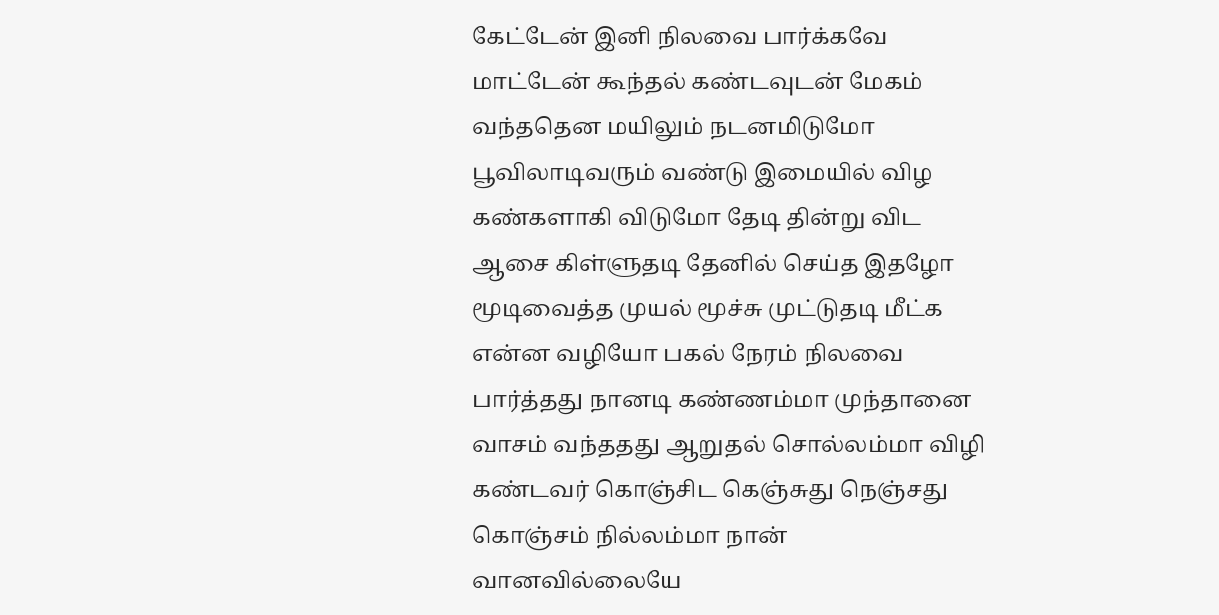கேட்டேன் இனி நிலவை பார்க்கவே மாட்டேன் கூந்தல் கண்டவுடன் மேகம் வந்ததென மயிலும் நடனமிடுமோ பூவிலாடிவரும் வண்டு இமையில் விழ கண்களாகி விடுமோ தேடி தின்று விட ஆசை கிள்ளுதடி தேனில் செய்த இதழோ மூடிவைத்த முயல் மூச்சு முட்டுதடி மீட்க என்ன வழியோ பகல் நேரம் நிலவை பார்த்தது நானடி கண்ணம்மா முந்தானை வாசம் வந்ததது ஆறுதல் சொல்லம்மா விழி கண்டவர் கொஞ்சிட கெஞ்சுது நெஞ்சது கொஞ்சம் நில்லம்மா நான் வானவில்லையே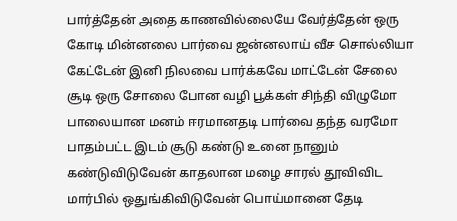பார்த்தேன் அதை காணவில்லையே வேர்த்தேன் ஒரு கோடி மின்னலை பார்வை ஜன்னலாய் வீச சொல்லியா கேட்டேன் இனி நிலவை பார்க்கவே மாட்டேன் சேலை சூடி ஒரு சோலை போன வழி பூக்கள் சிந்தி விழுமோ பாலையான மனம் ஈரமானதடி பார்வை தந்த வரமோ பாதம்பட்ட இடம் சூடு கண்டு உனை நானும் கண்டுவிடுவேன் காதலான மழை சாரல் தூவிவிட மார்பில் ஒதுங்கிவிடுவேன் பொய்மானை தேடி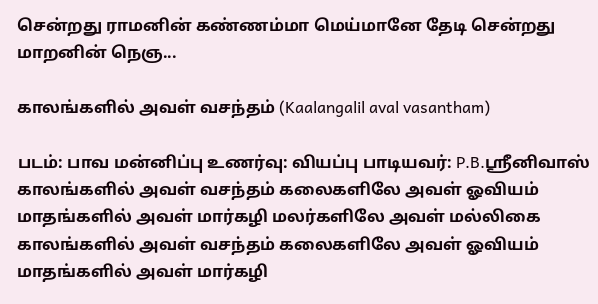சென்றது ராமனின் கண்ணம்மா மெய்மானே தேடி சென்றது மாறனின் நெஞ...

காலங்களில் அவள் வசந்தம் (Kaalangalil aval vasantham)

படம்: பாவ மன்னிப்பு உணர்வு: வியப்பு பாடியவர்: P.B.ஸ்ரீனிவாஸ் காலங்களில் அவள் வசந்தம் கலைகளிலே அவள் ஓவியம் மாதங்களில் அவள் மார்கழி மலர்களிலே அவள் மல்லிகை காலங்களில் அவள் வசந்தம் கலைகளிலே அவள் ஓவியம் மாதங்களில் அவள் மார்கழி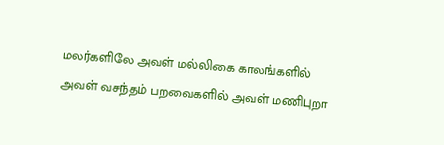மலர்களிலே அவள் மல்லிகை காலங்களில் அவள் வசந்தம் பறவைகளில் அவள் மணிபுறா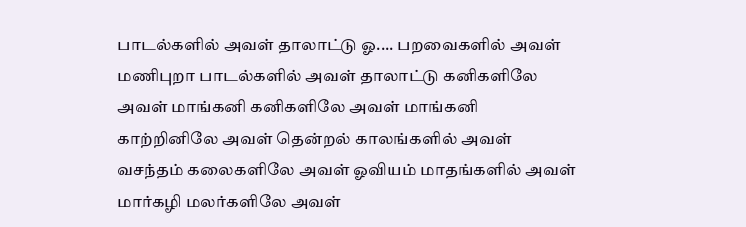பாடல்களில் அவள் தாலாட்டு ஓ.... பறவைகளில் அவள் மணிபுறா பாடல்களில் அவள் தாலாட்டு கனிகளிலே அவள் மாங்கனி கனிகளிலே அவள் மாங்கனி காற்றினிலே அவள் தென்றல் காலங்களில் அவள் வசந்தம் கலைகளிலே அவள் ஓவியம் மாதங்களில் அவள் மார்கழி மலர்களிலே அவள்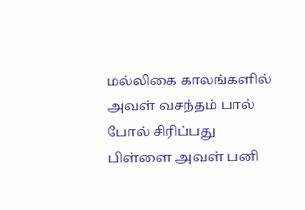மல்லிகை காலங்களில் அவள் வசந்தம் பால் போல் சிரிப்பது பிள்ளை அவள் பனி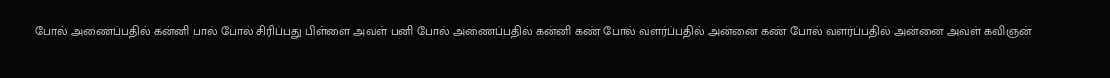போல் அணைப்பதில் கன்னி பால் போல் சிரிப்பது பிள்ளை அவள் பனி போல் அணைப்பதில் கன்னி கண் போல் வளர்ப்பதில் அன்னை கண் போல் வளர்ப்பதில் அன்னை அவள் கவிஞன்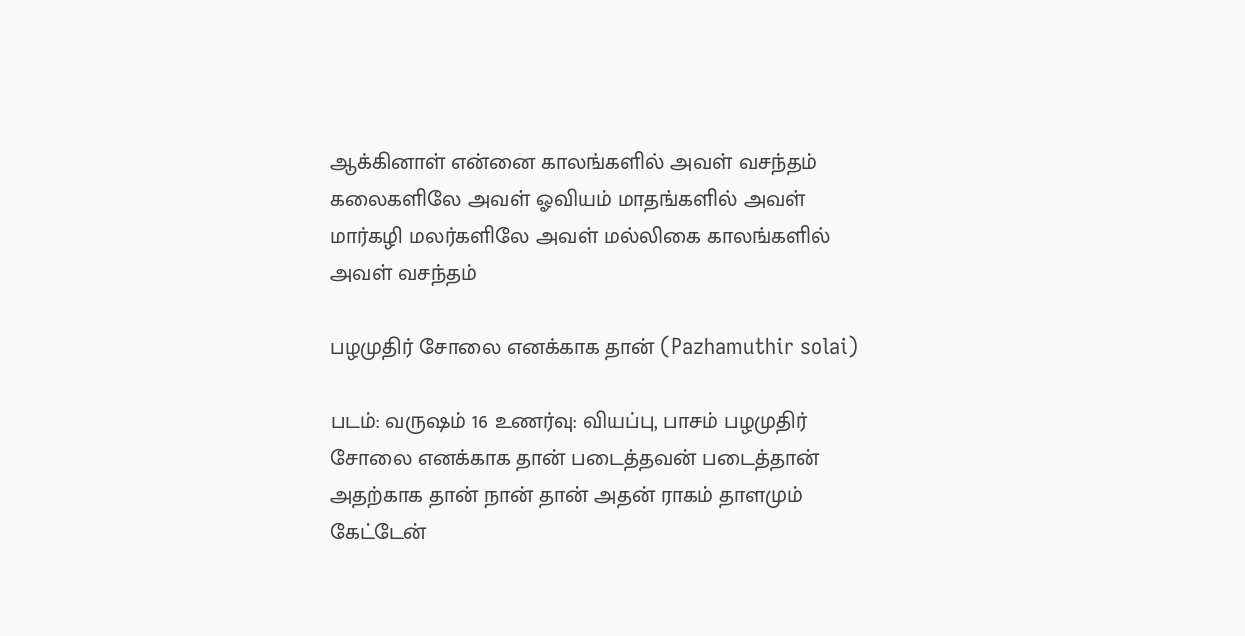ஆக்கினாள் என்னை காலங்களில் அவள் வசந்தம் கலைகளிலே அவள் ஓவியம் மாதங்களில் அவள் மார்கழி மலர்களிலே அவள் மல்லிகை காலங்களில் அவள் வசந்தம்

பழமுதிர் சோலை எனக்காக தான் (Pazhamuthir solai)

படம்: வருஷம் 16 உணர்வு: வியப்பு, பாசம் பழமுதிர் சோலை எனக்காக தான் படைத்தவன் படைத்தான் அதற்காக தான் நான் தான் அதன் ராகம் தாளமும் கேட்டேன்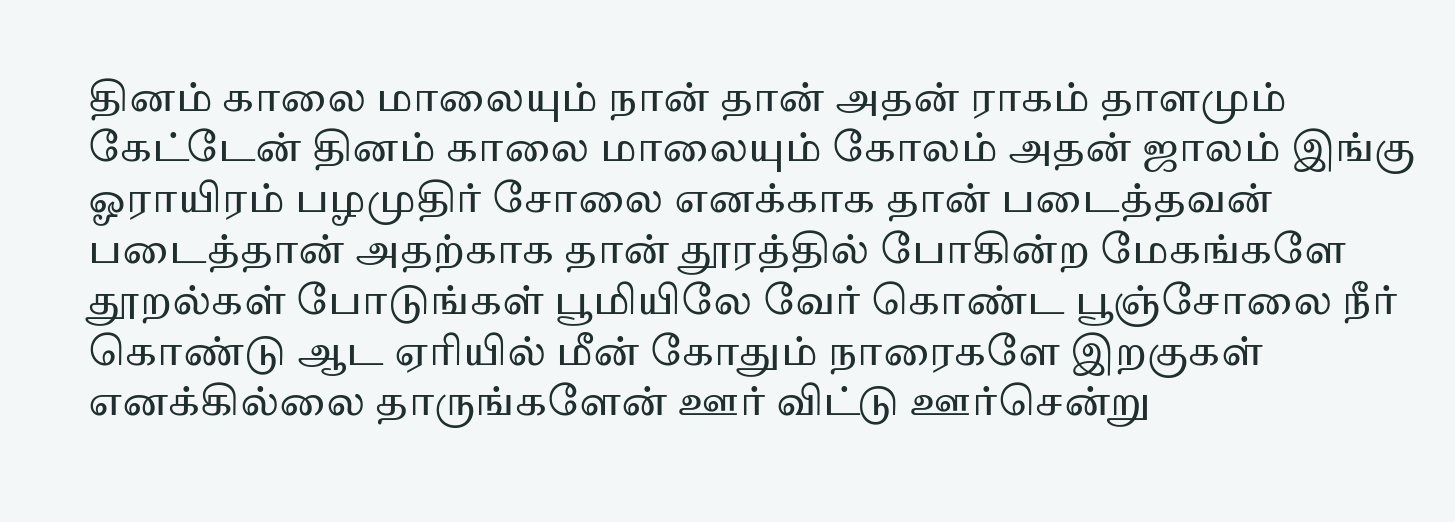தினம் காலை மாலையும் நான் தான் அதன் ராகம் தாளமும் கேட்டேன் தினம் காலை மாலையும் கோலம் அதன் ஜாலம் இங்கு ஓராயிரம் பழமுதிர் சோலை எனக்காக தான் படைத்தவன் படைத்தான் அதற்காக தான் தூரத்தில் போகின்ற மேகங்களே தூறல்கள் போடுங்கள் பூமியிலே வேர் கொண்ட பூஞ்சோலை நீர் கொண்டு ஆட ஏரியில் மீன் கோதும் நாரைகளே இறகுகள் எனக்கில்லை தாருங்களேன் ஊர் விட்டு ஊர்சென்று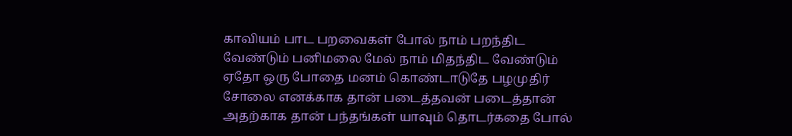காவியம் பாட பறவைகள் போல் நாம் பறந்திட வேண்டும் பனிமலை மேல் நாம் மிதந்திட வேண்டும் ஏதோ ஒரு போதை மனம் கொண்டாடுதே பழமுதிர் சோலை எனக்காக தான் படைத்தவன் படைத்தான் அதற்காக தான் பந்தங்கள் யாவும் தொடர்கதை போல்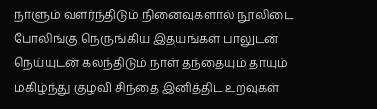நாளும் வளர்ந்திடும் நினைவுகளால் நூலிடை போலிங்கு நெருங்கிய இதயங்கள் பாலுடன் நெய்யுடன் கலந்திடும் நாள் தந்தையும் தாயும் மகிழ்ந்து குழவி சிந்தை இனித்திட உறவுகள்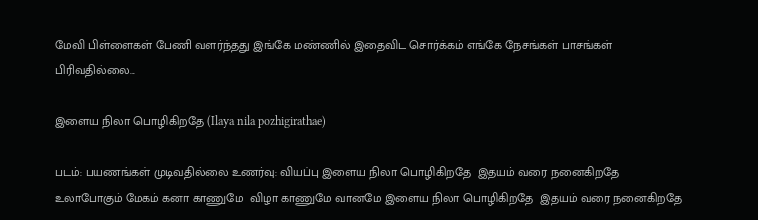மேவி பிள்ளைகள் பேணி வளர்ந்தது இங்கே மண்ணில் இதைவிட சொர்க்கம் எங்கே நேசங்கள் பாசங்கள் பிரிவதில்லை...

இளைய நிலா பொழிகிறதே (Ilaya nila pozhigirathae)

படம்: பயணங்கள் முடிவதில்லை உணர்வு: வியப்பு இளைய நிலா பொழிகிறதே  இதயம் வரை நனைகிறதே உலாபோகும் மேகம் கனா காணுமே  விழா காணுமே வானமே இளைய நிலா பொழிகிறதே  இதயம் வரை நனைகிறதே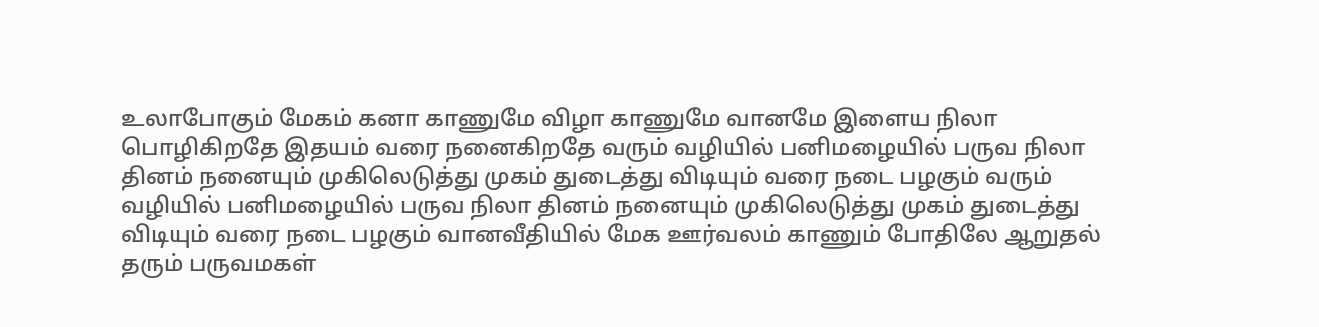உலாபோகும் மேகம் கனா காணுமே விழா காணுமே வானமே இளைய நிலா பொழிகிறதே இதயம் வரை நனைகிறதே வரும் வழியில் பனிமழையில் பருவ நிலா தினம் நனையும் முகிலெடுத்து முகம் துடைத்து விடியும் வரை நடை பழகும் வரும் வழியில் பனிமழையில் பருவ நிலா தினம் நனையும் முகிலெடுத்து முகம் துடைத்து விடியும் வரை நடை பழகும் வானவீதியில் மேக ஊர்வலம் காணும் போதிலே ஆறுதல் தரும் பருவமகள்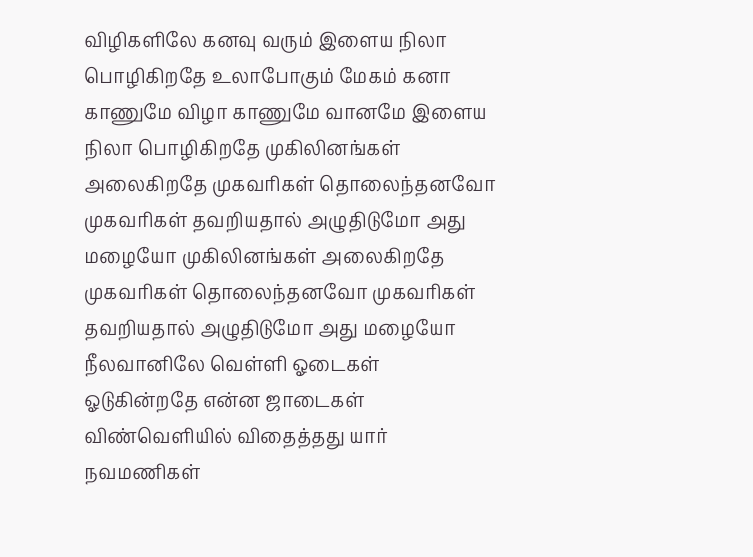விழிகளிலே கனவு வரும் இளைய நிலா பொழிகிறதே உலாபோகும் மேகம் கனா காணுமே விழா காணுமே வானமே இளைய நிலா பொழிகிறதே முகிலினங்கள் அலைகிறதே முகவரிகள் தொலைந்தனவோ முகவரிகள் தவறியதால் அழுதிடுமோ அது மழையோ முகிலினங்கள் அலைகிறதே முகவரிகள் தொலைந்தனவோ முகவரிகள் தவறியதால் அழுதிடுமோ அது மழையோ நீலவானிலே வெள்ளி ஓடைகள் ஓடுகின்றதே என்ன ஜாடைகள் விண்வெளியில் விதைத்தது யார் நவமணிகள்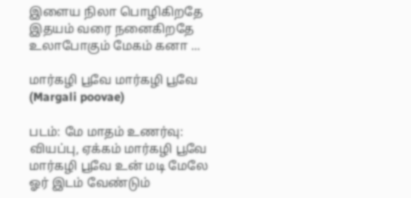இளைய நிலா பொழிகிறதே இதயம் வரை நனைகிறதே உலாபோகும் மேகம் கனா ...

மார்கழி பூவே மார்கழி பூவே (Margali poovae)

படம்: மே மாதம் உணர்வு: வியப்பு, ஏக்கம் மார்கழி பூவே மார்கழி பூவே உன் மடி மேலே ஓர் இடம் வேண்டும்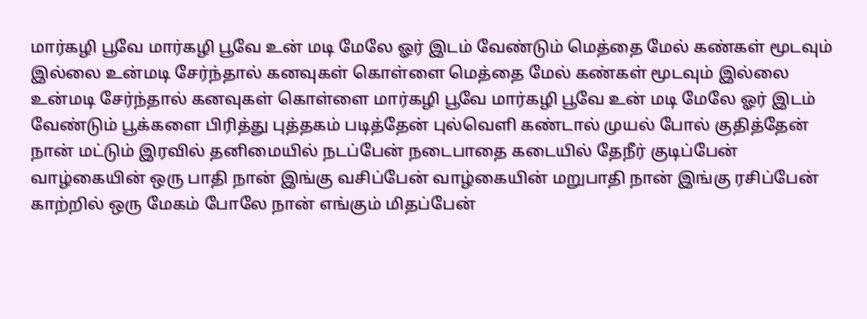மார்கழி பூவே மார்கழி பூவே உன் மடி மேலே ஓர் இடம் வேண்டும் மெத்தை மேல் கண்கள் மூடவும் இல்லை உன்மடி சேர்ந்தால் கனவுகள் கொள்ளை மெத்தை மேல் கண்கள் மூடவும் இல்லை உன்மடி சேர்ந்தால் கனவுகள் கொள்ளை மார்கழி பூவே மார்கழி பூவே உன் மடி மேலே ஓர் இடம் வேண்டும் பூக்களை பிரித்து புத்தகம் படித்தேன் புல்வெளி கண்டால் முயல் போல் குதித்தேன் நான் மட்டும் இரவில் தனிமையில் நடப்பேன் நடைபாதை கடையில் தேநீர் குடிப்பேன் வாழ்கையின் ஒரு பாதி நான் இங்கு வசிப்பேன் வாழ்கையின் மறுபாதி நான் இங்கு ரசிப்பேன் காற்றில் ஒரு மேகம் போலே நான் எங்கும் மிதப்பேன்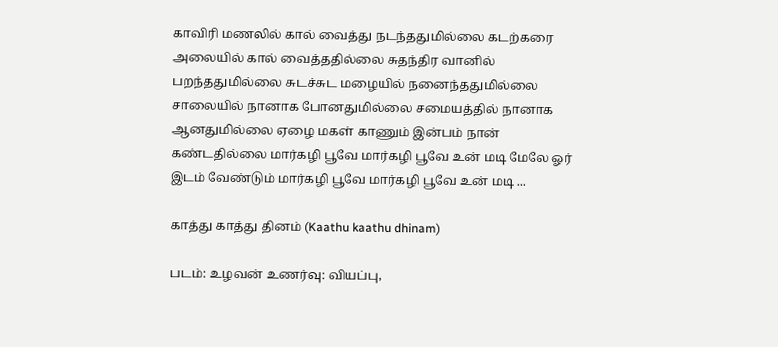காவிரி மணலில் கால் வைத்து நடந்ததுமில்லை கடற்கரை அலையில் கால் வைத்ததில்லை சுதந்திர வானில் பறந்ததுமில்லை சுடச்சுட மழையில் நனைந்ததுமில்லை சாலையில் நானாக போனதுமில்லை சமையத்தில் நானாக ஆனதுமில்லை ஏழை மகள் காணும் இன்பம் நான் கண்டதில்லை மார்கழி பூவே மார்கழி பூவே உன் மடி மேலே ஓர் இடம் வேண்டும் மார்கழி பூவே மார்கழி பூவே உன் மடி ...

காத்து காத்து தினம் (Kaathu kaathu dhinam)

படம்: உழவன் உணர்வு: வியப்பு,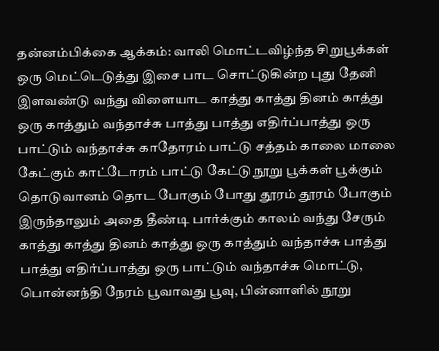தன்னம்பிக்கை ஆக்கம்: வாலி மொட்டவிழ்ந்த சிறுபூக்கள் ஒரு மெட்டெடுத்து இசை பாட சொட்டுகின்ற புது தேனி இளவண்டு வந்து விளையாட காத்து காத்து தினம் காத்து ஒரு காத்தும் வந்தாச்சு பாத்து பாத்து எதிர்ப்பாத்து ஒரு பாட்டும் வந்தாச்சு காதோரம் பாட்டு சத்தம் காலை மாலை கேட்கும் காட்டோரம் பாட்டு கேட்டு நூறு பூக்கள் பூக்கும் தொடுவானம் தொட போகும் போது தூரம் தூரம் போகும் இருந்தாலும் அதை தீண்டி பார்க்கும் காலம் வந்து சேரும் காத்து காத்து தினம் காத்து ஒரு காத்தும் வந்தாச்சு பாத்து பாத்து எதிர்ப்பாத்து ஒரு பாட்டும் வந்தாச்சு மொட்டு, பொன்னந்தி நேரம் பூவாவது பூவு, பின்னாளில் நூறு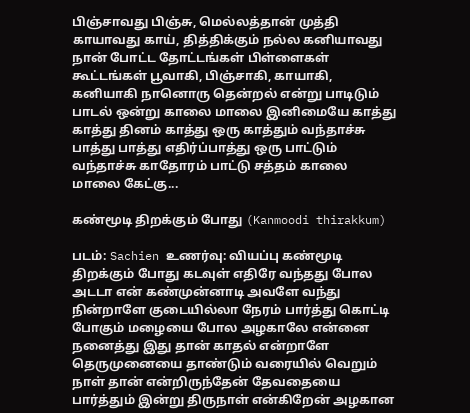பிஞ்சாவது பிஞ்சு, மெல்லத்தான் முத்தி காயாவது காய், தித்திக்கும் நல்ல கனியாவது நான் போட்ட தோட்டங்கள் பிள்ளைகள் கூட்டங்கள் பூவாகி, பிஞ்சாகி, காயாகி, கனியாகி நானொரு தென்றல் என்று பாடிடும் பாடல் ஒன்று காலை மாலை இனிமையே காத்து காத்து தினம் காத்து ஒரு காத்தும் வந்தாச்சு பாத்து பாத்து எதிர்ப்பாத்து ஒரு பாட்டும் வந்தாச்சு காதோரம் பாட்டு சத்தம் காலை மாலை கேட்கு...

கண்மூடி திறக்கும் போது (Kanmoodi thirakkum)

படம்: Sachien உணர்வு: வியப்பு கண்மூடி திறக்கும் போது கடவுள் எதிரே வந்தது போல அடடா என் கண்முன்னாடி அவளே வந்து நின்றாளே குடையில்லா நேரம் பார்த்து கொட்டி போகும் மழையை போல அழகாலே என்னை நனைத்து இது தான் காதல் என்றாளே தெருமுனையை தாண்டும் வரையில் வெறும் நாள் தான் என்றிருந்தேன் தேவதையை பார்த்தும் இன்று திருநாள் என்கிறேன் அழகான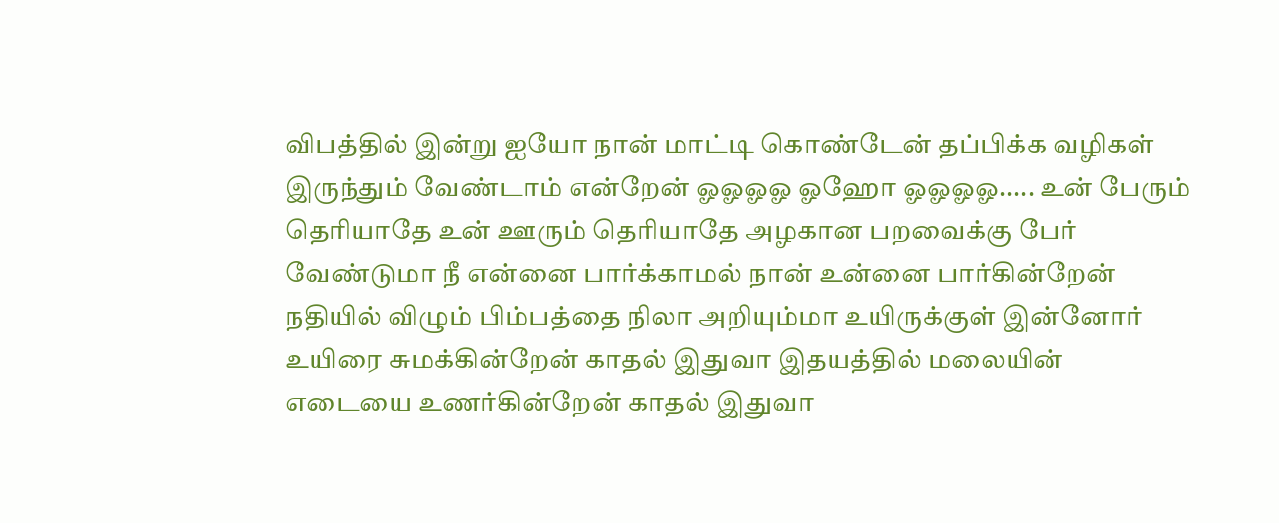விபத்தில் இன்று ஐயோ நான் மாட்டி கொண்டேன் தப்பிக்க வழிகள் இருந்தும் வேண்டாம் என்றேன் ஓஓஓஓ ஓஹோ ஓஓஓஓ..... உன் பேரும் தெரியாதே உன் ஊரும் தெரியாதே அழகான பறவைக்கு பேர் வேண்டுமா நீ என்னை பார்க்காமல் நான் உன்னை பார்கின்றேன் நதியில் விழும் பிம்பத்தை நிலா அறியும்மா உயிருக்குள் இன்னோர் உயிரை சுமக்கின்றேன் காதல் இதுவா இதயத்தில் மலையின் எடையை உணர்கின்றேன் காதல் இதுவா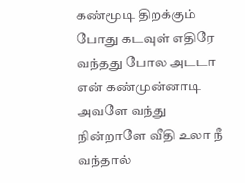கண்மூடி திறக்கும் போது கடவுள் எதிரே வந்தது போல அடடா என் கண்முன்னாடி அவளே வந்து நின்றாளே வீதி உலா நீ வந்தால்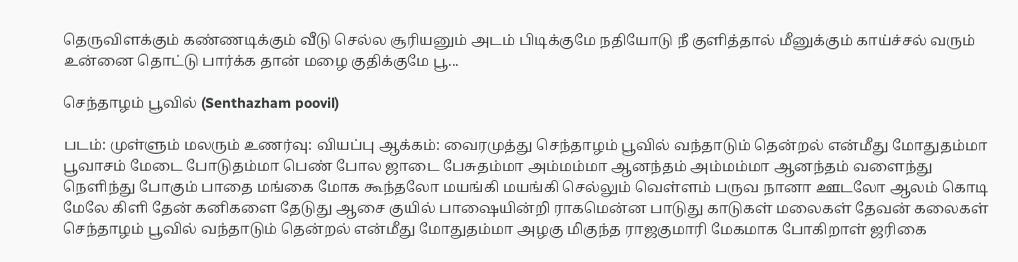தெருவிளக்கும் கண்ணடிக்கும் வீடு செல்ல சூரியனும் அடம் பிடிக்குமே நதியோடு நீ குளித்தால் மீனுக்கும் காய்ச்சல் வரும் உன்னை தொட்டு பார்க்க தான் மழை குதிக்குமே பூ...

செந்தாழம் பூவில் (Senthazham poovil)

படம்: முள்ளும் மலரும் உணர்வு: வியப்பு ஆக்கம்: வைரமுத்து செந்தாழம் பூவில் வந்தாடும் தென்றல் என்மீது மோதுதம்மா பூவாசம் மேடை போடுதம்மா பெண் போல ஜாடை பேசுதம்மா அம்மம்மா ஆனந்தம் அம்மம்மா ஆனந்தம் வளைந்து நெளிந்து போகும் பாதை மங்கை மோக கூந்தலோ மயங்கி மயங்கி செல்லும் வெள்ளம் பருவ நானா ஊடலோ ஆலம் கொடி மேலே கிளி தேன் கனிகளை தேடுது ஆசை குயில் பாஷையின்றி ராகமென்ன பாடுது காடுகள் மலைகள் தேவன் கலைகள் செந்தாழம் பூவில் வந்தாடும் தென்றல் என்மீது மோதுதம்மா அழகு மிகுந்த ராஜகுமாரி மேகமாக போகிறாள் ஜரிகை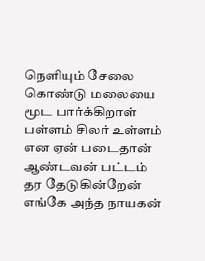நெளியும் சேலை கொண்டு மலையை மூட பார்க்கிறாள் பள்ளம் சிலர் உள்ளம் என ஏன் படைதான் ஆண்டவன் பட்டம் தர தேடுகின்றேன் எங்கே அந்த நாயகன்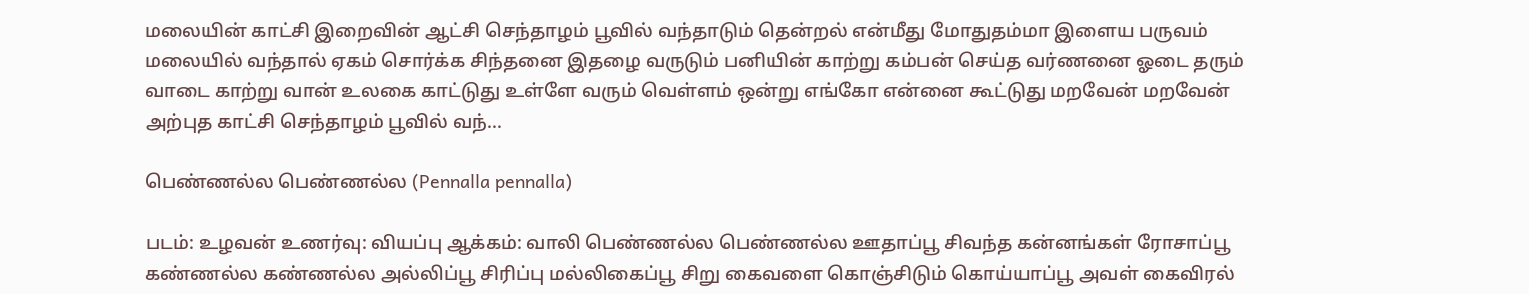மலையின் காட்சி இறைவின் ஆட்சி செந்தாழம் பூவில் வந்தாடும் தென்றல் என்மீது மோதுதம்மா இளைய பருவம் மலையில் வந்தால் ஏகம் சொர்க்க சிந்தனை இதழை வருடும் பனியின் காற்று கம்பன் செய்த வர்ணனை ஓடை தரும் வாடை காற்று வான் உலகை காட்டுது உள்ளே வரும் வெள்ளம் ஒன்று எங்கோ என்னை கூட்டுது மறவேன் மறவேன் அற்புத காட்சி செந்தாழம் பூவில் வந்...

பெண்ணல்ல பெண்ணல்ல (Pennalla pennalla)

படம்: உழவன் உணர்வு: வியப்பு ஆக்கம்: வாலி பெண்ணல்ல பெண்ணல்ல ஊதாப்பூ சிவந்த கன்னங்கள் ரோசாப்பூ கண்ணல்ல கண்ணல்ல அல்லிப்பூ சிரிப்பு மல்லிகைப்பூ சிறு கைவளை கொஞ்சிடும் கொய்யாப்பூ அவள் கைவிரல்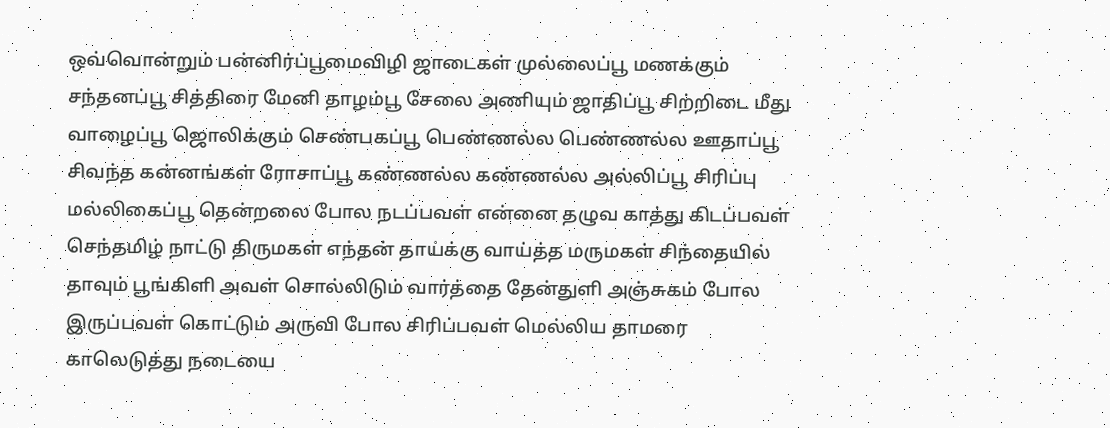ஒவ்வொன்றும் பன்னிர்ப்பூமைவிழி ஜாடைகள் முல்லைப்பூ மணக்கும் சந்தனப்பூ சித்திரை மேனி தாழம்பூ சேலை அணியும் ஜாதிப்பூ சிற்றிடை மீது வாழைப்பூ ஜொலிக்கும் செண்பகப்பூ பெண்ணல்ல பெண்ணல்ல ஊதாப்பூ சிவந்த கன்னங்கள் ரோசாப்பூ கண்ணல்ல கண்ணல்ல அல்லிப்பூ சிரிப்பு மல்லிகைப்பூ தென்றலை போல நடப்பவள் என்னை தழுவ காத்து கிடப்பவள் செந்தமிழ் நாட்டு திருமகள் எந்தன் தாய்க்கு வாய்த்த மருமகள் சிந்தையில் தாவும் பூங்கிளி அவள் சொல்லிடும் வார்த்தை தேன்துளி அஞ்சுகம் போல இருப்பவள் கொட்டும் அருவி போல சிரிப்பவள் மெல்லிய தாமரை காலெடுத்து நடையை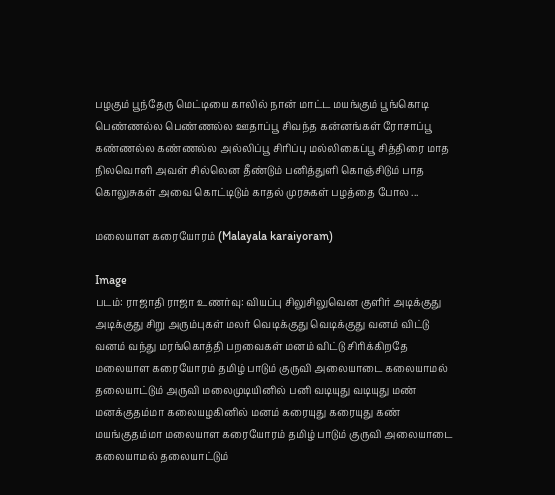பழகும் பூந்தேரு மெட்டியை காலில் நான் மாட்ட மயங்கும் பூங்கொடி பெண்ணல்ல பெண்ணல்ல ஊதாப்பூ சிவந்த கன்னங்கள் ரோசாப்பூ கண்ணல்ல கண்ணல்ல அல்லிப்பூ சிரிப்பு மல்லிகைப்பூ சித்திரை மாத நிலவொளி அவள் சில்லென தீண்டும் பனித்துளி கொஞ்சிடும் பாத கொலுசுகள் அவை கொட்டிடும் காதல் முரசுகள் பழத்தை போல ...

மலையாள கரையோரம் (Malayala karaiyoram)

Image
படம்: ராஜாதி ராஜா உணர்வு: வியப்பு சிலுசிலுவென குளிர் அடிக்குது அடிக்குது சிறு அரும்புகள் மலர் வெடிக்குது வெடிக்குது வனம் விட்டு வனம் வந்து மரங்கொத்தி பறவைகள் மனம் விட்டு சிரிக்கிறதே மலையாள கரையோரம் தமிழ் பாடும் குருவி அலையாடை கலையாமல் தலையாட்டும் அருவி மலைமுடியினில் பனி வடியுது வடியுது மண் மனக்குதம்மா கலையழகினில் மனம் கரையுது கரையுது கண் மயங்குதம்மா மலையாள கரையோரம் தமிழ் பாடும் குருவி அலையாடை கலையாமல் தலையாட்டும்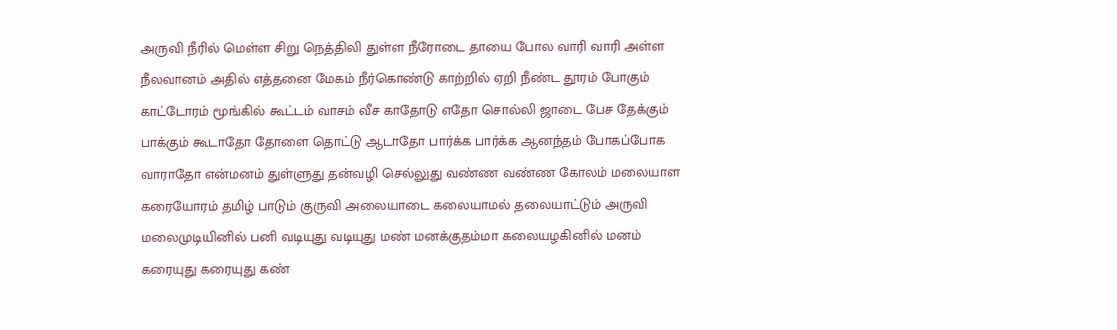அருவி நீரில் மெள்ள சிறு நெத்திலி துள்ள நீரோடை தாயை போல வாரி வாரி அள்ள நீலவானம் அதில் எத்தனை மேகம் நீர்கொண்டு காற்றில் ஏறி நீண்ட தூரம் போகும் காட்டோரம் மூங்கில் கூட்டம் வாசம் வீச காதோடு எதோ சொல்லி ஜாடை பேச தேக்கும் பாக்கும் கூடாதோ தோளை தொட்டு ஆடாதோ பார்க்க பார்க்க ஆனந்தம் போகப்போக வாராதோ என்மனம் துள்ளுது தன்வழி செல்லுது வண்ண வண்ண கோலம் மலையாள கரையோரம் தமிழ் பாடும் குருவி அலையாடை கலையாமல் தலையாட்டும் அருவி மலைமுடியினில் பனி வடியுது வடியுது மண் மனக்குதம்மா கலையழகினில் மனம் கரையுது கரையுது கண்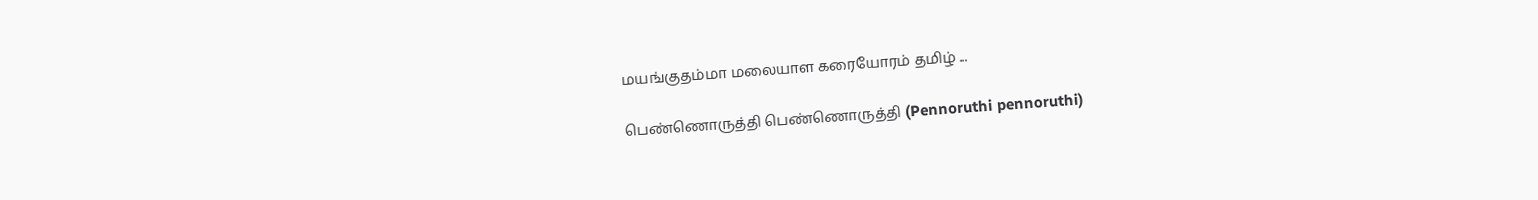மயங்குதம்மா மலையாள கரையோரம் தமிழ் ...

பெண்ணொருத்தி பெண்ணொருத்தி (Pennoruthi pennoruthi)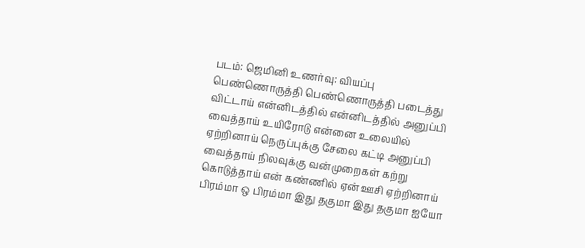படம்: ஜெமினி உணர்வு: வியப்பு பெண்ணொருத்தி பெண்ணொருத்தி படைத்து விட்டாய் என்னிடத்தில் என்னிடத்தில் அனுப்பி வைத்தாய் உயிரோடு என்னை உலையில் ஏற்றினாய் நெருப்புக்கு சேலை கட்டி அனுப்பி வைத்தாய் நிலவுக்கு வன்முறைகள் கற்று கொடுத்தாய் என் கண்ணில் ஏன் ஊசி ஏற்றினாய் பிரம்மா ஒ பிரம்மா இது தகுமா இது தகுமா ஐயோ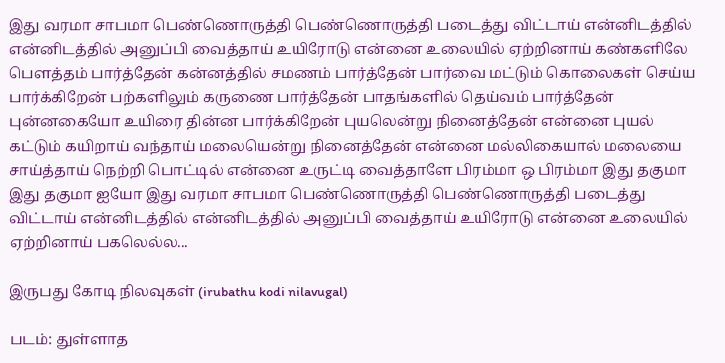இது வரமா சாபமா பெண்ணொருத்தி பெண்ணொருத்தி படைத்து விட்டாய் என்னிடத்தில் என்னிடத்தில் அனுப்பி வைத்தாய் உயிரோடு என்னை உலையில் ஏற்றினாய் கண்களிலே பௌத்தம் பார்த்தேன் கன்னத்தில் சமணம் பார்த்தேன் பார்வை மட்டும் கொலைகள் செய்ய பார்க்கிறேன் பற்களிலும் கருணை பார்த்தேன் பாதங்களில் தெய்வம் பார்த்தேன் புன்னகையோ உயிரை தின்ன பார்க்கிறேன் புயலென்று நினைத்தேன் என்னை புயல் கட்டும் கயிறாய் வந்தாய் மலையென்று நினைத்தேன் என்னை மல்லிகையால் மலையை சாய்த்தாய் நெற்றி பொட்டில் என்னை உருட்டி வைத்தாளே பிரம்மா ஒ பிரம்மா இது தகுமா இது தகுமா ஐயோ இது வரமா சாபமா பெண்ணொருத்தி பெண்ணொருத்தி படைத்து விட்டாய் என்னிடத்தில் என்னிடத்தில் அனுப்பி வைத்தாய் உயிரோடு என்னை உலையில் ஏற்றினாய் பகலெல்ல...

இருபது கோடி நிலவுகள் (irubathu kodi nilavugal)

படம்: துள்ளாத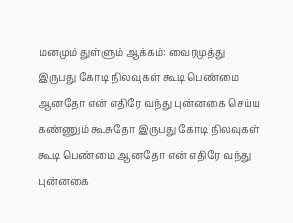மனமும் துள்ளும் ஆக்கம்: வைரமுத்து இருபது கோடி நிலவுகள் கூடி பெண்மை ஆனதோ என் எதிரே வந்து புன்னகை செய்ய கண்ணும் கூசுதோ இருபது கோடி நிலவுகள் கூடி பெண்மை ஆனதோ என் எதிரே வந்து புன்னகை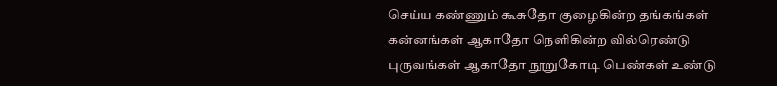செய்ய கண்ணும் கூசுதோ குழைகின்ற தங்கங்கள் கன்னங்கள் ஆகாதோ நெளிகின்ற வில்ரெண்டு புருவங்கள் ஆகாதோ நூறுகோடி பெண்கள் உண்டு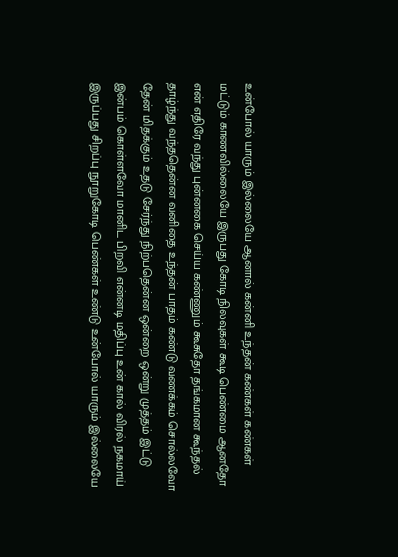உன்போல் யாரும் இல்லையே ஆனால் கன்னி உந்தன் கண்கள் கண்கள் மட்டும் காணவில்லையே இருபது கோடி நிலவுகள் கூடி பெண்மை ஆனதோ என் எதிரே வந்து புன்னகை செய்ய கண்ணும் கூசுதோ தங்கமான கூந்தல் தாழ்ந்து வந்ததென்ன வனிதை உந்தன் பாதம் கண்டு வணக்கம் சொல்லவோ தேன் மிதக்கும் உதடு சேர்ந்து நிற்பதென்ன ஒன்றை ஒன்று முத்தம் இட்டு இன்பம் கொள்ளவோ மானிட பிறவி என்னடி மதிப்பு உன் கால் விரல் நகமாய் இருப்பது சிறப்பு நூறுகோடி பெண்கள் உண்டு உன்போல் யாரும் இல்லையே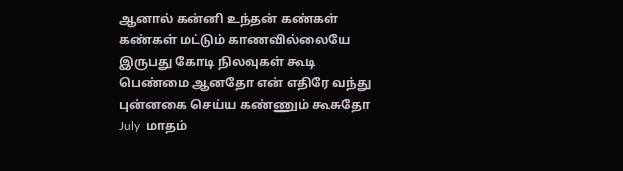ஆனால் கன்னி உந்தன் கண்கள் கண்கள் மட்டும் காணவில்லையே இருபது கோடி நிலவுகள் கூடி பெண்மை ஆனதோ என் எதிரே வந்து புன்னகை செய்ய கண்ணும் கூசுதோ July  மாதம்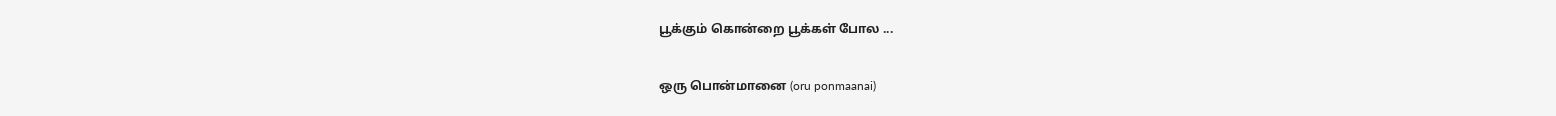பூக்கும் கொன்றை பூக்கள் போல ...

ஒரு பொன்மானை (oru ponmaanai)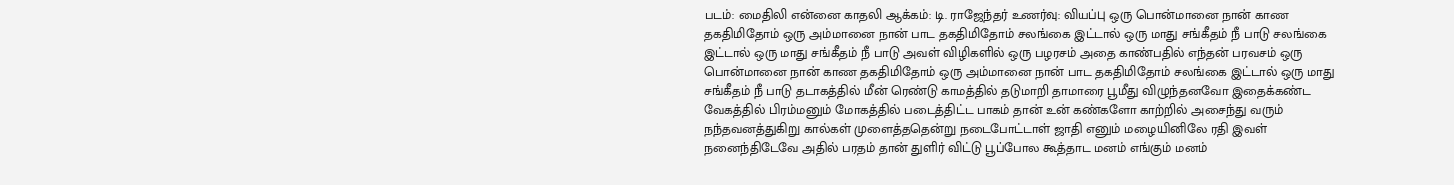படம்: மைதிலி என்னை காதலி ஆக்கம்: டி. ராஜேந்தர் உணர்வு: வியப்பு ஒரு பொன்மானை நான் காண தகதிமிதோம் ஒரு அம்மானை நான் பாட தகதிமிதோம் சலங்கை இட்டால் ஒரு மாது சங்கீதம் நீ பாடு சலங்கை இட்டால் ஒரு மாது சங்கீதம் நீ பாடு அவள் விழிகளில் ஒரு பழரசம் அதை காண்பதில் எந்தன் பரவசம் ஒரு பொன்மானை நான் காண தகதிமிதோம் ஒரு அம்மானை நான் பாட தகதிமிதோம் சலங்கை இட்டால் ஒரு மாது சங்கீதம் நீ பாடு தடாகத்தில் மீன் ரெண்டு காமத்தில் தடுமாறி தாமாரை பூமீது விழுந்தனவோ இதைக்கண்ட வேகத்தில் பிரம்மனும் மோகத்தில் படைத்திட்ட பாகம் தான் உன் கண்களோ காற்றில் அசைந்து வரும் நந்தவனத்துகிறு கால்கள் முளைத்ததென்று நடைபோட்டாள் ஜாதி எனும் மழையினிலே ரதி இவள் நனைந்திடேவே அதில் பரதம் தான் துளிர் விட்டு பூப்போல கூத்தாட மனம் எங்கும் மனம்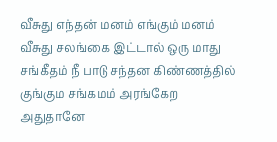வீசுது எந்தன் மனம் எங்கும் மனம் வீசுது சலங்கை இட்டால் ஒரு மாது சங்கீதம் நீ பாடு சந்தன கிண்ணத்தில் குங்கும சங்கமம் அரங்கேற அதுதானே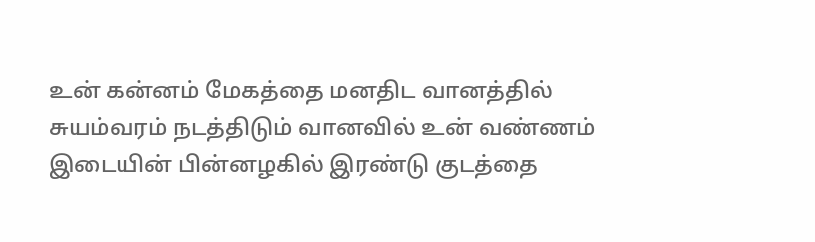உன் கன்னம் மேகத்தை மனதிட வானத்தில் சுயம்வரம் நடத்திடும் வானவில் உன் வண்ணம் இடையின் பின்னழகில் இரண்டு குடத்தை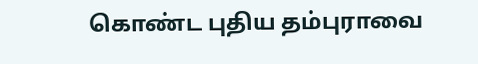கொண்ட புதிய தம்புராவை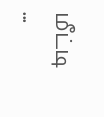மீட்டி ...